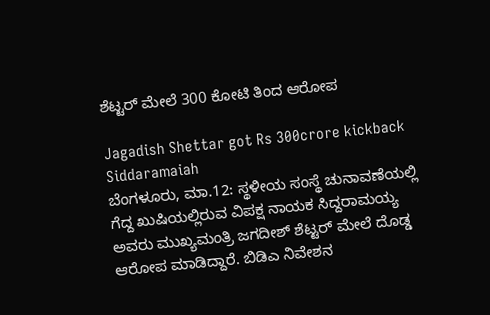ಶೆಟ್ಟರ್ ಮೇಲೆ 300 ಕೋಟಿ ತಿಂದ ಆರೋಪ

Jagadish Shettar got Rs 300crore kickback Siddaramaiah
ಬೆಂಗಳೂರು, ಮಾ.12: ಸ್ಥಳೀಯ ಸಂಸ್ಥೆ ಚುನಾವಣೆಯಲ್ಲಿ ಗೆದ್ದ ಖುಷಿಯಲ್ಲಿರುವ ವಿಪಕ್ಷ ನಾಯಕ ಸಿದ್ದರಾಮಯ್ಯ ಅವರು ಮುಖ್ಯಮಂತ್ರಿ ಜಗದೀಶ್ ಶೆಟ್ಟರ್ ಮೇಲೆ ದೊಡ್ಡ ಆರೋಪ ಮಾಡಿದ್ದಾರೆ. ಬಿಡಿಎ ನಿವೇಶನ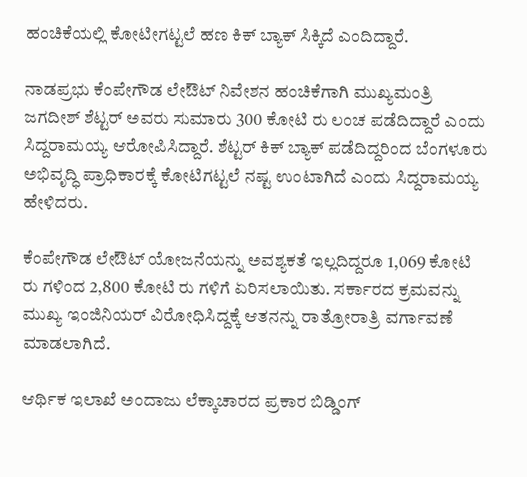ಹಂಚಿಕೆಯಲ್ಲಿ ಕೋಟೀಗಟ್ಟಲೆ ಹಣ ಕಿಕ್ ಬ್ಯಾಕ್ ಸಿಕ್ಕಿದೆ ಎಂದಿದ್ದಾರೆ.

ನಾಡಪ್ರಭು ಕೆಂಪೇಗೌಡ ಲೇಔಟ್ ನಿವೇಶನ ಹಂಚಿಕೆಗಾಗಿ ಮುಖ್ಯಮಂತ್ರಿ ಜಗದೀಶ್ ಶೆಟ್ಟರ್ ಅವರು ಸುಮಾರು 300 ಕೋಟಿ ರು ಲಂಚ ಪಡೆದಿದ್ದಾರೆ ಎಂದು ಸಿದ್ದರಾಮಯ್ಯ ಆರೋಪಿಸಿದ್ದಾರೆ. ಶೆಟ್ಟರ್ ಕಿಕ್ ಬ್ಯಾಕ್ ಪಡೆದಿದ್ದರಿಂದ ಬೆಂಗಳೂರು ಅಭಿವೃದ್ಧಿ ಪ್ರಾಧಿಕಾರಕ್ಕೆ ಕೋಟಿಗಟ್ಟಲೆ ನಷ್ಟ ಉಂಟಾಗಿದೆ ಎಂದು ಸಿದ್ದರಾಮಯ್ಯ ಹೇಳಿದರು.

ಕೆಂಪೇಗೌಡ ಲೇಔಟ್ ಯೋಜನೆಯನ್ನು ಅವಶ್ಯಕತೆ ಇಲ್ಲದಿದ್ದರೂ 1,069 ಕೋಟಿ ರು ಗಳಿಂದ 2,800 ಕೋಟಿ ರು ಗಳಿಗೆ ಏರಿಸಲಾಯಿತು. ಸರ್ಕಾರದ ಕ್ರಮವನ್ನು ಮುಖ್ಯ ಇಂಜಿನಿಯರ್ ವಿರೋಧಿಸಿದ್ದಕ್ಕೆ ಆತನನ್ನು ರಾತ್ರೋರಾತ್ರಿ ವರ್ಗಾವಣೆ ಮಾಡಲಾಗಿದೆ.

ಆರ್ಥಿಕ ಇಲಾಖೆ ಅಂದಾಜು ಲೆಕ್ಕಾಚಾರದ ಪ್ರಕಾರ ಬಿಡ್ಡಿಂಗ್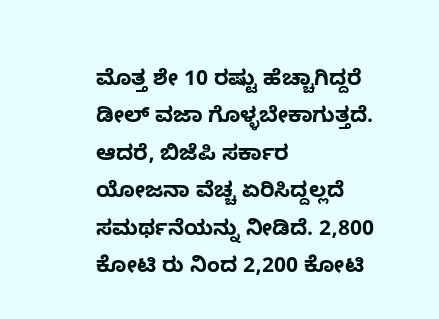ಮೊತ್ತ ಶೇ 10 ರಷ್ಟು ಹೆಚ್ಚಾಗಿದ್ದರೆ ಡೀಲ್ ವಜಾ ಗೊಳ್ಳಬೇಕಾಗುತ್ತದೆ. ಆದರೆ, ಬಿಜೆಪಿ ಸರ್ಕಾರ ಯೋಜನಾ ವೆಚ್ಚ ಏರಿಸಿದ್ದಲ್ಲದೆ ಸಮರ್ಥನೆಯನ್ನು ನೀಡಿದೆ. 2,800 ಕೋಟಿ ರು ನಿಂದ 2,200 ಕೋಟಿ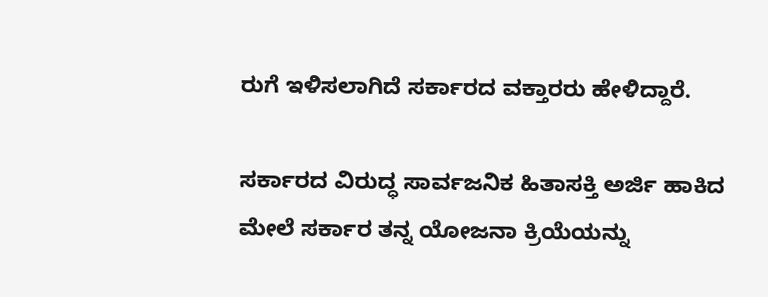ರುಗೆ ಇಳಿಸಲಾಗಿದೆ ಸರ್ಕಾರದ ವಕ್ತಾರರು ಹೇಳಿದ್ದಾರೆ.

ಸರ್ಕಾರದ ವಿರುದ್ಧ ಸಾರ್ವಜನಿಕ ಹಿತಾಸಕ್ತಿ ಅರ್ಜಿ ಹಾಕಿದ ಮೇಲೆ ಸರ್ಕಾರ ತನ್ನ ಯೋಜನಾ ಕ್ರಿಯೆಯನ್ನು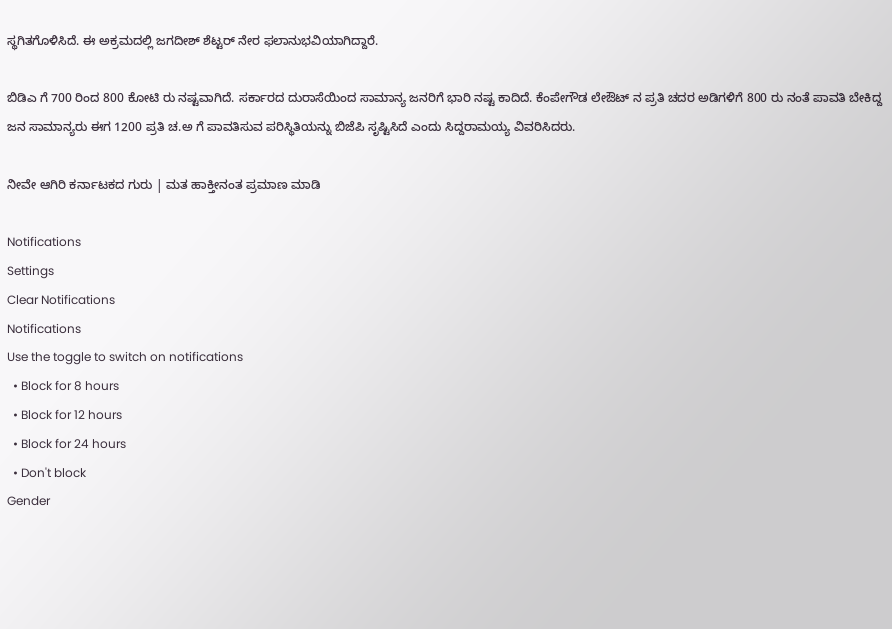ಸ್ಥಗಿತಗೊಳಿಸಿದೆ. ಈ ಅಕ್ರಮದಲ್ಲಿ ಜಗದೀಶ್ ಶೆಟ್ಟರ್ ನೇರ ಫಲಾನುಭವಿಯಾಗಿದ್ದಾರೆ.

ಬಿಡಿಎ ಗೆ 700 ರಿಂದ 800 ಕೋಟಿ ರು ನಷ್ಟವಾಗಿದೆ. ಸರ್ಕಾರದ ದುರಾಸೆಯಿಂದ ಸಾಮಾನ್ಯ ಜನರಿಗೆ ಭಾರಿ ನಷ್ಟ ಕಾದಿದೆ. ಕೆಂಪೇಗೌಡ ಲೇಔಟ್ ನ ಪ್ರತಿ ಚದರ ಅಡಿಗಳಿಗೆ 800 ರು ನಂತೆ ಪಾವತಿ ಬೇಕಿದ್ದ ಜನ ಸಾಮಾನ್ಯರು ಈಗ 1200 ಪ್ರತಿ ಚ.ಅ ಗೆ ಪಾವತಿಸುವ ಪರಿಸ್ಥಿತಿಯನ್ನು ಬಿಜೆಪಿ ಸೃಷ್ಟಿಸಿದೆ ಎಂದು ಸಿದ್ದರಾಮಯ್ಯ ವಿವರಿಸಿದರು.

ನೀವೇ ಆಗಿರಿ ಕರ್ನಾಟಕದ ಗುರು | ಮತ ಹಾಕ್ತೀನಂತ ಪ್ರಮಾಣ ಮಾಡಿ

Notifications
Settings
Clear Notifications
Notifications
Use the toggle to switch on notifications
  • Block for 8 hours
  • Block for 12 hours
  • Block for 24 hours
  • Don't block
Gender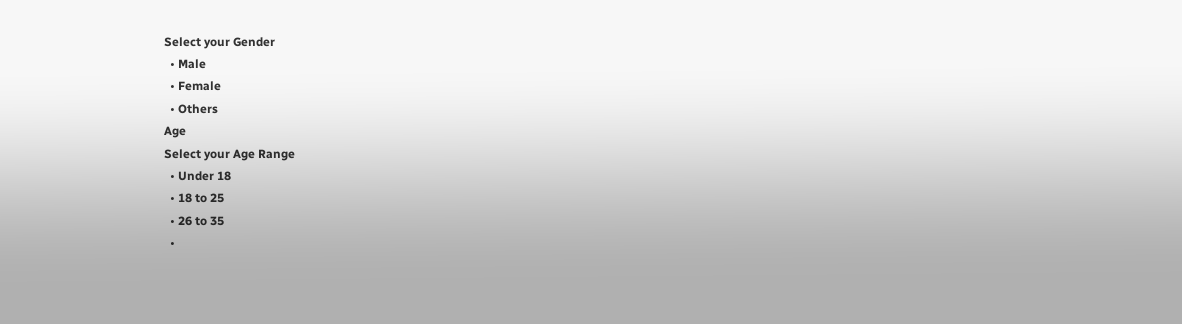Select your Gender
  • Male
  • Female
  • Others
Age
Select your Age Range
  • Under 18
  • 18 to 25
  • 26 to 35
  •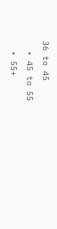36 to 45
  • 45 to 55
  • 55+